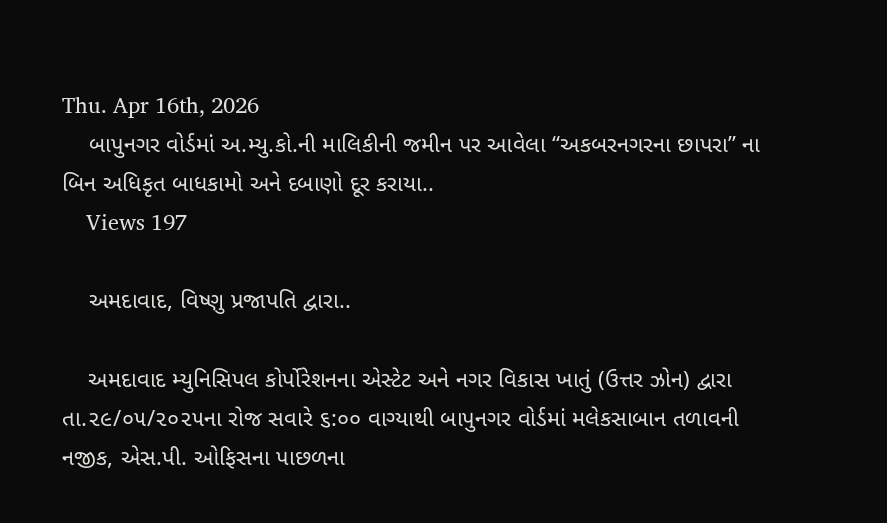Thu. Apr 16th, 2026
    બાપુનગર વોર્ડમાં અ.મ્યુ.કો.ની માલિકીની જમીન પર આવેલા “અકબરનગરના છાપરા” ના બિન અધિકૃત બાધકામો અને દબાણો દૂર કરાયા..
    Views 197

    અમદાવાદ, વિષ્ણુ પ્રજાપતિ દ્વારા..

    અમદાવાદ મ્યુનિસિપલ કોર્પોરેશનના એસ્ટેટ અને નગર વિકાસ ખાતું (ઉત્તર ઝોન) દ્વારા તા.૨૯/૦૫/૨૦૨૫ના રોજ સવારે ૬:૦૦ વાગ્યાથી બાપુનગર વોર્ડમાં મલેકસાબાન તળાવની નજીક, એસ.પી. ઓફિસના પાછળના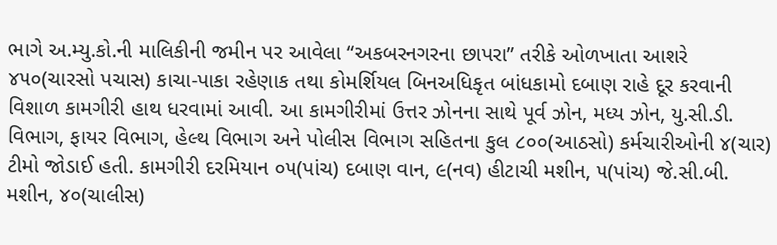ભાગે અ.મ્યુ.કો.ની માલિકીની જમીન પર આવેલા “અકબરનગરના છાપરા” તરીકે ઓળખાતા આશરે ૪૫૦(ચારસો પચાસ) કાચા-પાકા રહેણાક તથા કોમર્શિયલ બિનઅધિકૃત બાંધકામો દબાણ રાહે દૂર કરવાની વિશાળ કામગીરી હાથ ધરવામાં આવી. આ કામગીરીમાં ઉત્તર ઝોનના સાથે પૂર્વ ઝોન, મધ્ય ઝોન, યુ.સી.ડી. વિભાગ, ફાયર વિભાગ, હેલ્થ વિભાગ અને પોલીસ વિભાગ સહિતના કુલ ૮૦૦(આઠસો) કર્મચારીઓની ૪(ચાર) ટીમો જોડાઈ હતી. કામગીરી દરમિયાન ૦૫(પાંચ) દબાણ વાન, ૯(નવ) હીટાચી મશીન, ૫(પાંચ) જે.સી.બી. મશીન, ૪૦(ચાલીસ)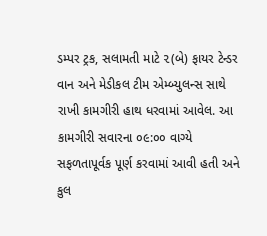ડમ્પર ટ્રક, સલામતી માટે ૨(બે) ફાયર ટેન્ડર વાન અને મેડીકલ ટીમ એમ્બ્યુલન્સ સાથે રાખી કામગીરી હાથ ધરવામાં આવેલ. આ કામગીરી સવારના ૦૯:૦૦ વાગ્યે સફળતાપૂર્વક પૂર્ણ કરવામાં આવી હતી અને કુલ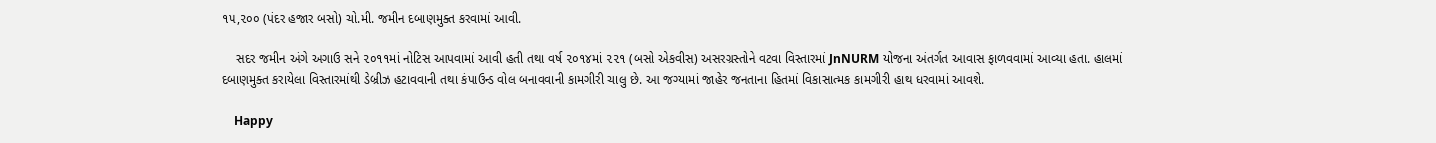૧૫,૨૦૦ (પંદર હજાર બસો) ચો.મી. જમીન દબાણમુક્ત કરવામાં આવી.

    સદર જમીન અંગે અગાઉ સને ૨૦૧૧માં નોટિસ આપવામાં આવી હતી તથા વર્ષ ૨૦૧૪માં ૨૨૧ (બસો એકવીસ) અસરગ્રસ્તોને વટવા વિસ્તારમાં JnNURM યોજના અંતર્ગત આવાસ ફાળવવામાં આવ્યા હતા. હાલમાં દબાણમુક્ત કરાયેલા વિસ્તારમાંથી ડેબ્રીઝ હટાવવાની તથા કંપાઉન્ડ વોલ બનાવવાની કામગીરી ચાલુ છે. આ જગ્યામાં જાહેર જનતાના હિતમાં વિકાસાત્મક કામગીરી હાથ ધરવામાં આવશે.

    Happy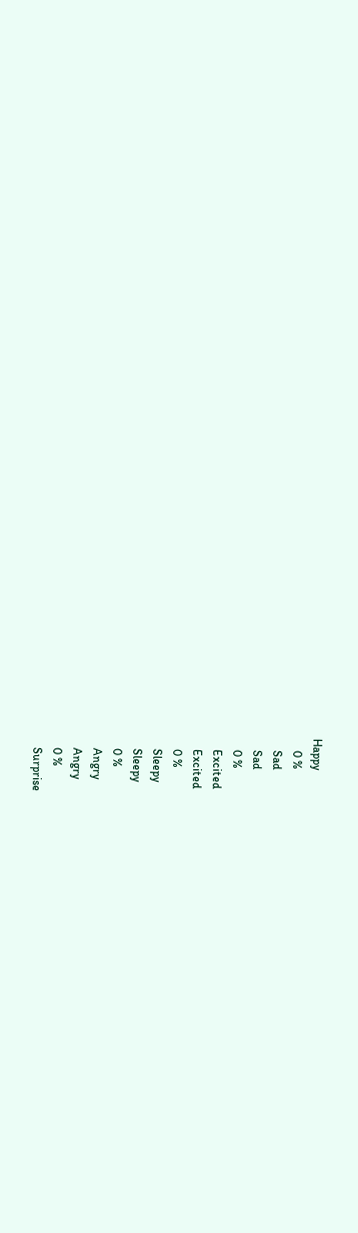Happy
    0 %
    Sad
    Sad
    0 %
    Excited
    Excited
    0 %
    Sleepy
    Sleepy
    0 %
    Angry
    Angry
    0 %
    Surprise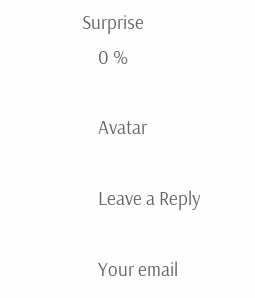Surprise
    0 %

    Avatar

    Leave a Reply

    Your email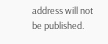address will not be published.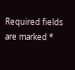Required fields are marked *